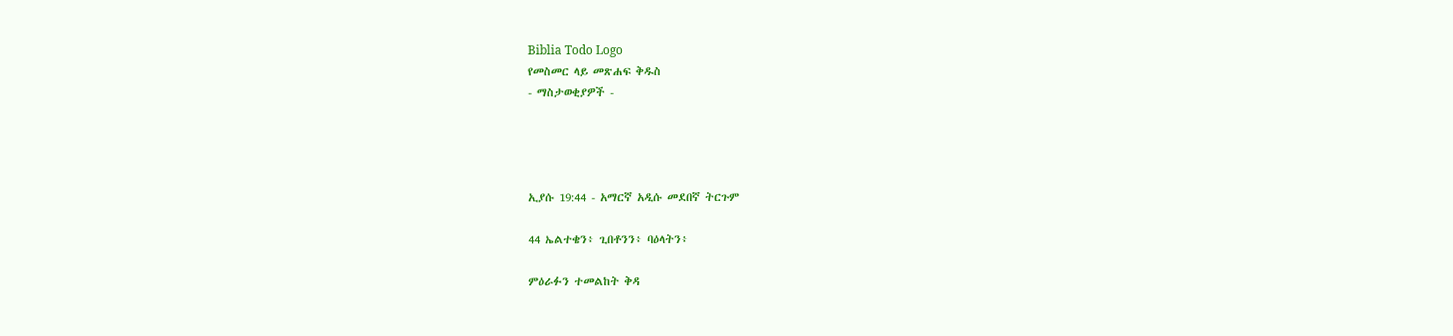Biblia Todo Logo
የመስመር ላይ መጽሐፍ ቅዱስ
- ማስታወቂያዎች -




ኢያሱ 19:44 - አማርኛ አዲሱ መደበኛ ትርጉም

44 ኤልተቄን፥ ጊበቶንን፥ ባዕላትን፥

ምዕራፉን ተመልከት ቅዳ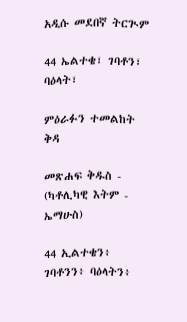አዲሱ መደበኛ ትርጒም

44 ኤልተቄ፣ ገባቶን፣ ባዕላት፣

ምዕራፉን ተመልከት ቅዳ

መጽሐፍ ቅዱስ - (ካቶሊካዊ እትም - ኤማሁስ)

44 ኢልተቄን፥ ገባቶንን፥ ባዕላትን፥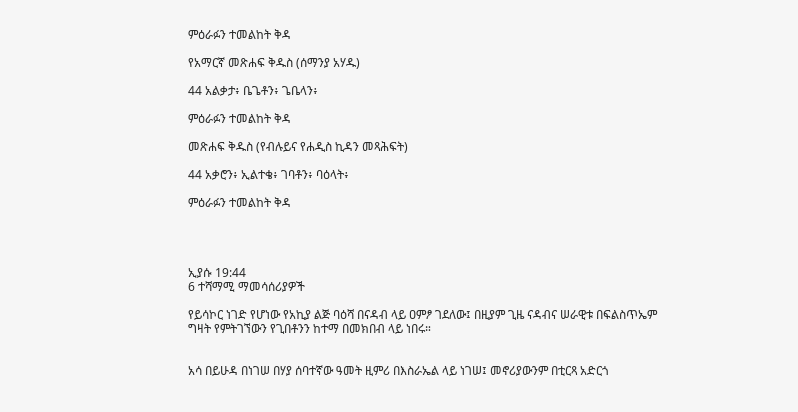ምዕራፉን ተመልከት ቅዳ

የአማርኛ መጽሐፍ ቅዱስ (ሰማንያ አሃዱ)

44 አልቃታ፥ ቤጌቶን፥ ጌቤላን፥

ምዕራፉን ተመልከት ቅዳ

መጽሐፍ ቅዱስ (የብሉይና የሐዲስ ኪዳን መጻሕፍት)

44 አቃሮን፥ ኢልተቄ፥ ገባቶን፥ ባዕላት፥

ምዕራፉን ተመልከት ቅዳ




ኢያሱ 19:44
6 ተሻማሚ ማመሳሰሪያዎች

የይሳኮር ነገድ የሆነው የአኪያ ልጅ ባዕሻ በናዳብ ላይ ዐምፆ ገደለው፤ በዚያም ጊዜ ናዳብና ሠራዊቱ በፍልስጥኤም ግዛት የምትገኘውን የጊበቶንን ከተማ በመክበብ ላይ ነበሩ።


አሳ በይሁዳ በነገሠ በሃያ ሰባተኛው ዓመት ዚምሪ በእስራኤል ላይ ነገሠ፤ መኖሪያውንም በቲርጻ አድርጎ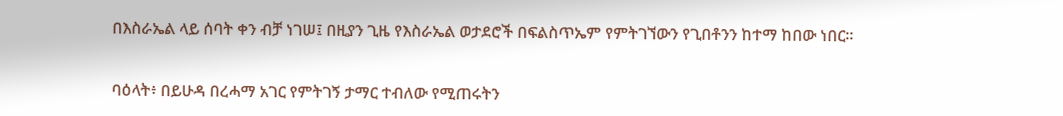በእስራኤል ላይ ሰባት ቀን ብቻ ነገሠ፤ በዚያን ጊዜ የእስራኤል ወታደሮች በፍልስጥኤም የምትገኘውን የጊበቶንን ከተማ ከበው ነበር።


ባዕላት፥ በይሁዳ በረሓማ አገር የምትገኝ ታማር ተብለው የሚጠሩትን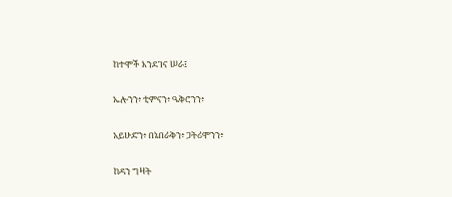ከተሞች እንደገና ሠራ፤


ኤሎንን፥ ቲምናን፥ ዔቅሮንን፥


አይሁድን፥ በኔበራቅን፥ ጋትሪሞንን፥


ከዳን ግዛት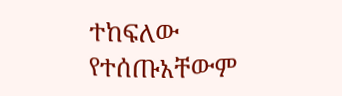ተከፍለው የተሰጡአቸውም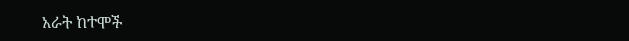አራት ከተሞች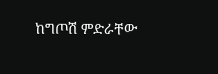ከግጦሽ ምድራቸው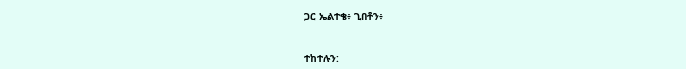ጋር ኤልተቄ፥ ጊበቶን፥


ተከተሉን: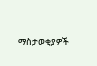ማስታወቂያዎች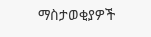ማስታወቂያዎች